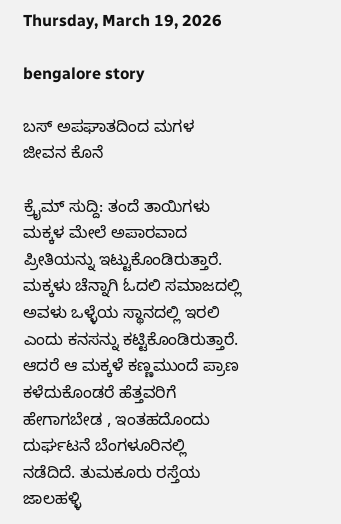Thursday, March 19, 2026

bengalore story

ಬಸ್ ಅಪಘಾತದಿಂದ ಮಗಳ ಜೀವನ ಕೊನೆ

ಕ್ರೈಮ್ ಸುದ್ದಿ: ತಂದೆ ತಾಯಿಗಳು ಮಕ್ಕಳ ಮೇಲೆ ಅಪಾರವಾದ ಪ್ರೀತಿಯನ್ನು ಇಟ್ಟುಕೊಂಡಿರುತ್ತಾರೆ. ಮಕ್ಕಳು ಚೆನ್ನಾಗಿ ಓದಲಿ ಸಮಾಜದಲ್ಲಿ ಅವಳು ಒಳ್ಳೆಯ ಸ್ಥಾನದಲ್ಲಿ ಇರಲಿ ಎಂದು ಕನಸನ್ನು ಕಟ್ಟಿಕೊಂಡಿರುತ್ತಾರೆ. ಆದರೆ ಆ ಮಕ್ಕಳೆ ಕಣ್ಣಮುಂದೆ ಪ್ರಾಣ ಕಳೆದುಕೊಂಡರೆ ಹೆತ್ತವರಿಗೆ ಹೇಗಾಗಬೇಡ , ಇಂತಹದೊಂದು ದುರ್ಘಟನೆ ಬೆಂಗಳೂರಿನಲ್ಲಿ ನಡೆದಿದೆ. ತುಮಕೂರು ರಸ್ತೆಯ ಜಾಲಹಳ್ಳಿ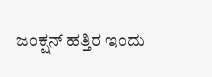ಜಂಕ್ಷನ್‌ ಹತ್ತಿರ ಇಂದು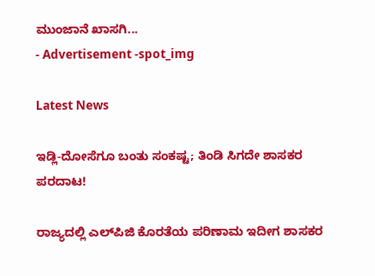ಮುಂಜಾನೆ ಖಾಸಗಿ...
- Advertisement -spot_img

Latest News

ಇಡ್ಲಿ-ದೋಸೆಗೂ ಬಂತು ಸಂಕಷ್ಟ; ತಿಂಡಿ ಸಿಗದೇ ಶಾಸಕರ ಪರದಾಟ!

ರಾಜ್ಯದಲ್ಲಿ ಎಲ್‌ಪಿಜಿ ಕೊರತೆಯ ಪರಿಣಾಮ ಇದೀಗ ಶಾಸಕರ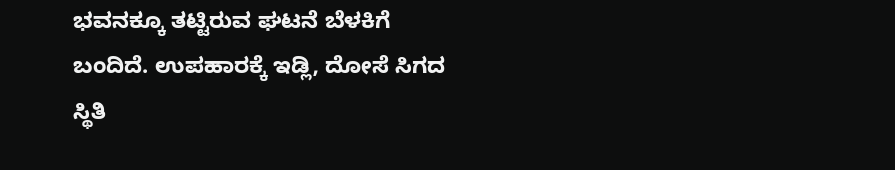ಭವನಕ್ಕೂ ತಟ್ಟಿರುವ ಘಟನೆ ಬೆಳಕಿಗೆ ಬಂದಿದೆ. ಉಪಹಾರಕ್ಕೆ ಇಡ್ಲಿ, ದೋಸೆ ಸಿಗದ ಸ್ಥಿತಿ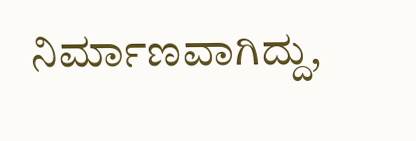ನಿರ್ಮಾಣವಾಗಿದ್ದು,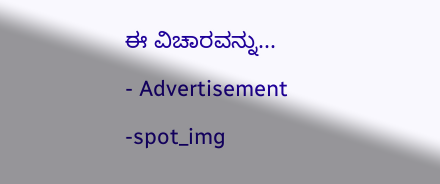ಈ ವಿಚಾರವನ್ನು...
- Advertisement -spot_img